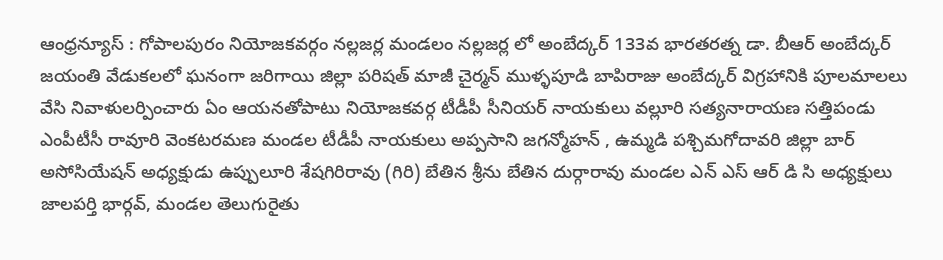ఆంధ్రన్యూస్ : గోపాలపురం నియోజకవర్గం నల్లజర్ల మండలం నల్లజర్ల లో అంబేద్కర్ 133వ భారతరత్న డా. బీఆర్ అంబేద్కర్ జయంతి వేడుకలలో ఘనంగా జరిగాయి జిల్లా పరిషత్ మాజీ చైర్మన్ ముళ్ళపూడి బాపిరాజు అంబేద్కర్ విగ్రహానికి పూలమాలలు వేసి నివాళులర్పించారు ఏం ఆయనతోపాటు నియోజకవర్గ టీడీపీ సీనియర్ నాయకులు వల్లూరి సత్యనారాయణ సత్తిపండు ఎంపీటీసీ రావూరి వెంకటరమణ మండల టీడీపీ నాయకులు అప్పసాని జగన్మోహన్ , ఉమ్మడి పశ్చిమగోదావరి జిల్లా బార్ అసోసియేషన్ అధ్యక్షుడు ఉప్పులూరి శేషగిరిరావు (గిరి) బేతిన శ్రీను బేతిన దుర్గారావు మండల ఎన్ ఎస్ ఆర్ డి సి అధ్యక్షులు జాలపర్తి భార్గవ్, మండల తెలుగురైతు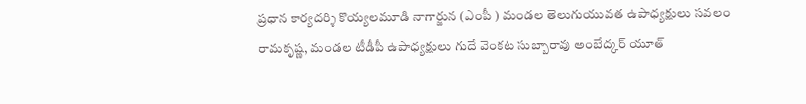ప్రధాన కార్యదర్శి కొయ్యలమూడి నాగార్జున (ఎంపీ ) మండల తెలుగుయువత ఉపాధ్యక్షులు సవలం రామకృష్ణ, మండల టీడీపీ ఉపాధ్యక్షులు గుదే వెంకట సుబ్బారావు అంబేద్కర్ యూత్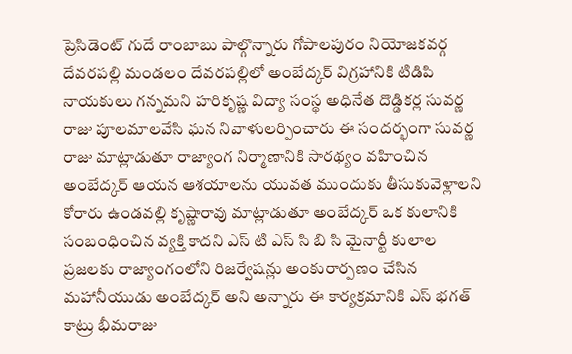ప్రెసిడెంట్ గుదే రాంబాబు పాల్గొన్నారు గోపాలపురం నియోజకవర్గ దేవరపల్లి మండలం దేవరపల్లిలో అంబేద్కర్ విగ్రహానికి టిడిపి నాయకులు గన్నమని హరికృష్ణ విద్యా సంస్థ అధినేత దొడ్డికర్ల సువర్ణ రాజు పూలమాలవేసి ఘన నివాళులర్పించారు ఈ సందర్భంగా సువర్ణ రాజు మాట్లాడుతూ రాజ్యాంగ నిర్మాణానికి సారథ్యం వహించిన అంబేద్కర్ ఆయన ఆశయాలను యువత ముందుకు తీసుకువెళ్లాలని కోరారు ఉండవల్లి కృష్ణారావు మాట్లాడుతూ అంబేద్కర్ ఒక కులానికి సంబంధించిన వ్యక్తి కాదని ఎస్ టి ఎస్ సి బి సి మైనార్టీ కులాల ప్రజలకు రాజ్యాంగంలోని రిజర్వేషన్లు అంకురార్పణం చేసిన మహానీయుడు అంబేద్కర్ అని అన్నారు ఈ కార్యక్రమానికి ఎస్ భగత్ కాట్రు భీమరాజు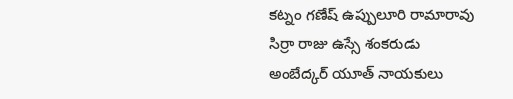కట్నం గణేష్ ఉప్పులూరి రామారావు సిర్రా రాజు ఉస్సే శంకరుడు అంబేద్కర్ యూత్ నాయకులు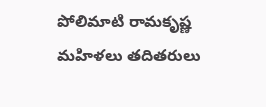పోలిమాటి రామకృష్ణ మహిళలు తదితరులు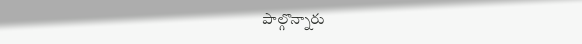పాల్గొన్నారు